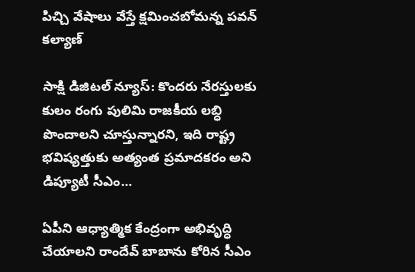పిచ్చి వేషాలు వేస్తే క్షమించబోమన్న పవన్ కల్యాణ్

సాక్షి డిజిటల్ న్యూస్: కొందరు నేరస్తులకు కులం రంగు పులిమి రాజకీయ లబ్ధి పొందాలని చూస్తున్నారని, ఇది రాష్ట్ర భవిష్యత్తుకు అత్యంత ప్రమాదకరం అని డిప్యూటీ సీఎం…

ఏపీని ఆధ్యాత్మిక కేంద్రంగా అభివృద్ధి చేయాలని రాందేవ్ బాబాను కోరిన సీఎం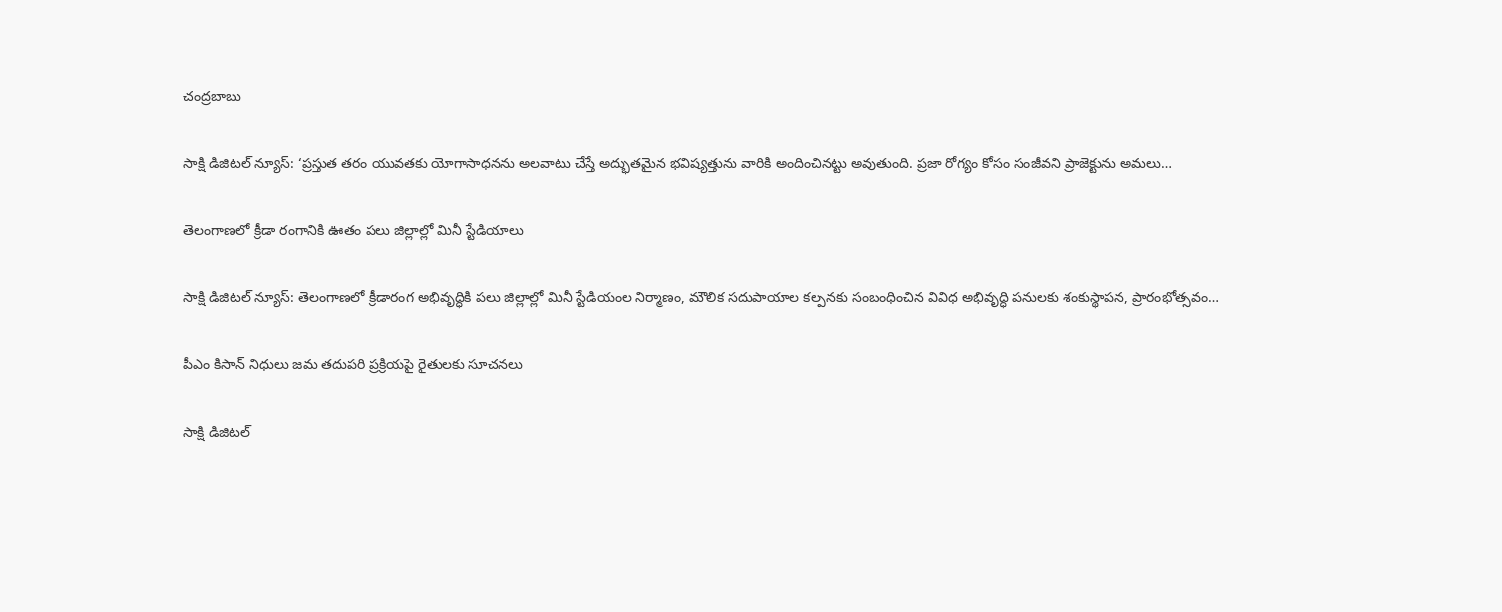చంద్రబాబు

సాక్షి డిజిటల్ న్యూస్: ‘ప్రస్తుత తరం యువతకు యోగాసాధనను అలవాటు చేస్తే అద్భుతమైన భవిష్యత్తును వారికి అందించినట్టు అవుతుంది. ప్రజా రోగ్యం కోసం సంజీవని ప్రాజెక్టును అమలు…

తెలంగాణలో క్రీడా రంగానికి ఊతం పలు జిల్లాల్లో మినీ స్టేడియాలు

సాక్షి డిజిటల్ న్యూస్: తెలంగాణలో క్రీడారంగ అభివృద్ధికి పలు జిల్లాల్లో మినీ స్టేడియంల నిర్మాణం, మౌలిక సదుపాయాల కల్పనకు సంబంధించిన వివిధ అభివృద్ధి పనులకు శంకుస్థాపన, ప్రారంభోత్సవం…

పీఎం కిసాన్ నిధులు జమ తదుపరి ప్రక్రియపై రైతులకు సూచనలు

సాక్షి డిజిటల్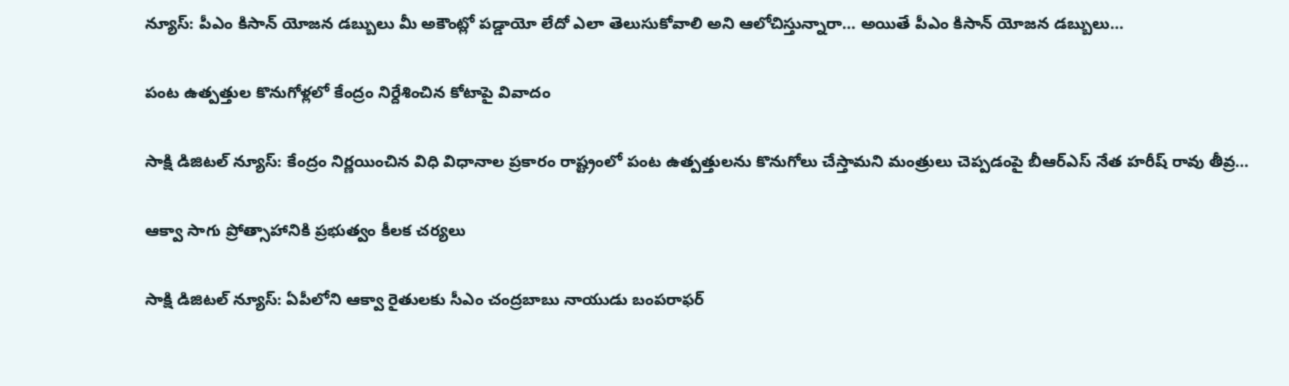న్యూస్: పీఎం కిసాన్ యోజన డబ్బులు మీ అకౌంట్లో పడ్డాయో లేదో ఎలా తెలుసుకోవాలి అని ఆలోచిస్తున్నారా… అయితే పీఎం కిసాన్ యోజన డబ్బులు…

పంట ఉత్పత్తుల కొనుగోళ్లలో కేంద్రం నిర్దేశించిన కోటాపై వివాదం

సాక్షి డిజిటల్ న్యూస్: కేంద్రం నిర్ణయించిన విధి విధానాల ప్రకారం రాష్ట్రంలో పంట ఉత్పత్తులను కొనుగోలు చేస్తామని మంత్రులు చెప్పడంపై బీఆర్ఎస్ నేత హరీష్ రావు తీవ్ర…

ఆక్వా సాగు ప్రోత్సాహానికి ప్రభుత్వం కీలక చర్యలు

సాక్షి డిజిటల్ న్యూస్: ఏపీలోని ఆక్వా రైతులకు సీఎం చంద్రబాబు నాయుడు బంపరాఫర్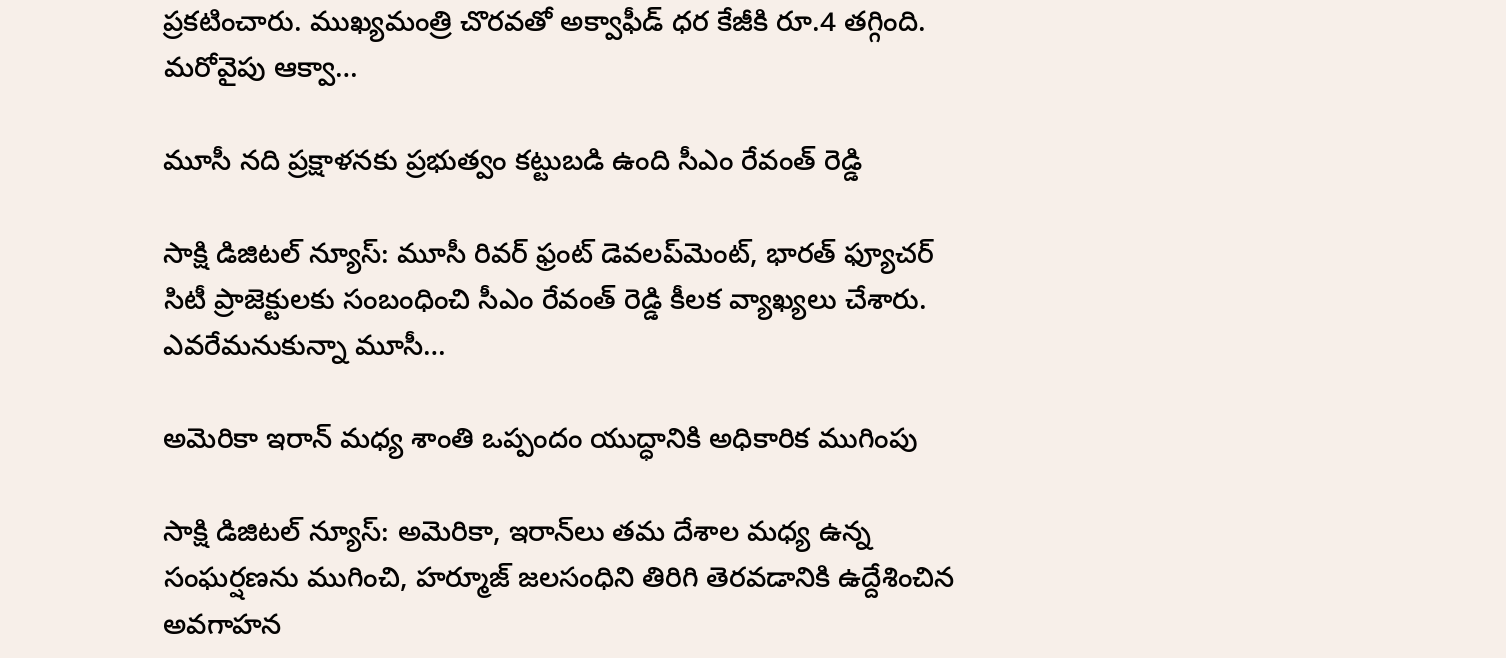ప్రకటించారు. ముఖ్యమంత్రి చొరవతో అక్వాఫీడ్ ధర కేజీకి రూ.4 తగ్గింది. మరోవైపు ఆక్వా…

మూసీ నది ప్రక్షాళనకు ప్రభుత్వం కట్టుబడి ఉంది సీఎం రేవంత్ రెడ్డి

సాక్షి డిజిటల్ న్యూస్: మూసీ రివర్ ఫ్రంట్ డెవలప్‌మెంట్, భారత్ ఫ్యూచర్ సిటీ ప్రాజెక్టులకు సంబంధించి సీఎం రేవంత్ రెడ్డి కీలక వ్యాఖ్యలు చేశారు. ఎవరేమనుకున్నా మూసీ…

అమెరికా ఇరాన్ మధ్య శాంతి ఒప్పందం యుద్ధానికి అధికారిక ముగింపు

సాక్షి డిజిటల్ న్యూస్: అమెరికా, ఇరాన్‌లు తమ దేశాల మధ్య ఉన్న సంఘర్షణను ముగించి, హర్మూజ్ జలసంధిని తిరిగి తెరవడానికి ఉద్దేశించిన అవగాహన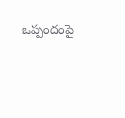ఒప్పందంపై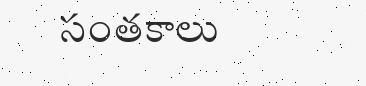సంతకాలు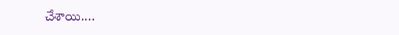చేశాయి.…